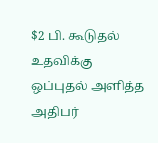$2 பி. கூடுதல் உதவிக்கு ஒப்புதல் அளித்த அதிபர்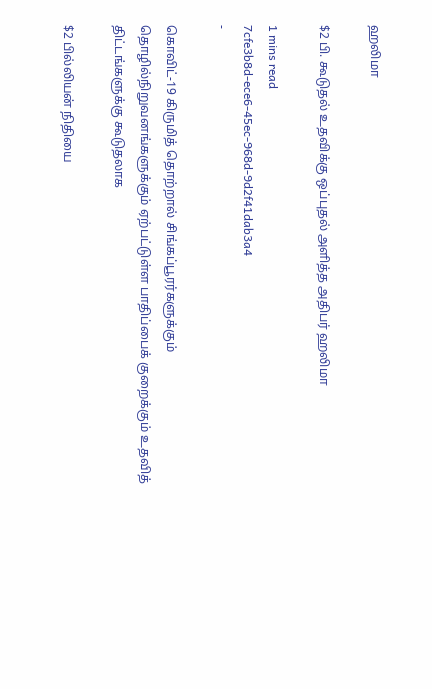ஹலிமா

$2 பி. கூடுதல் உதவிக்கு ஒப்புதல் அளித்த அதிபர் ஹலிமா

1 mins read
7cfe3b8d-ece6-45ec-968d-9d2f41dab3a4
-

கொவிட்-19 கிருமித் தொற்றால் சிங்கப்பூரர்களுக்கும் தொழில்நிறுவனங்களுக்கும் ஏற்பட்டுள்ள பாதிப்பைக் குறைக்கும் உதவித் திட்டங்களுக்கு கூடுதலாக

$2 பில்லியன் நிதியை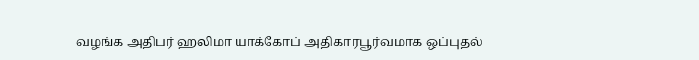வழங்க அதிபர் ஹலிமா யாக்கோப் அதிகாரபூர்வமாக ஒப்புதல்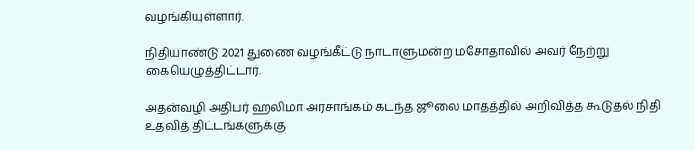வழங்கியுள்ளார்.

நிதியாண்டு 2021 துணை வழங்கீட்டு நாடாளுமன்ற மசோதாவில் அவர் நேற்று கையெழுத்திட்டார்.

அதன்வழி அதிபர் ஹலிமா அரசாங்கம் கடந்த ஜூலை மாதத்தில் அறிவித்த கூடுதல் நிதி உதவித் திட்டங்களுக்கு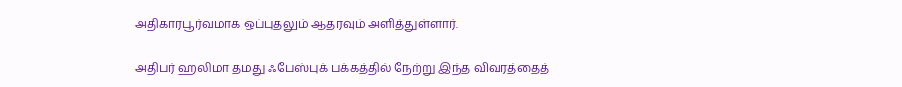அதிகாரபூர்வமாக ஒப்புதலும் ஆதரவும் அளித்துள்ளார்.

அதிபர் ஹலிமா தமது ஃபேஸ்புக் பக்கத்தில் நேற்று இந்த விவரத்தைத்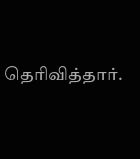தெரிவித்தார்.